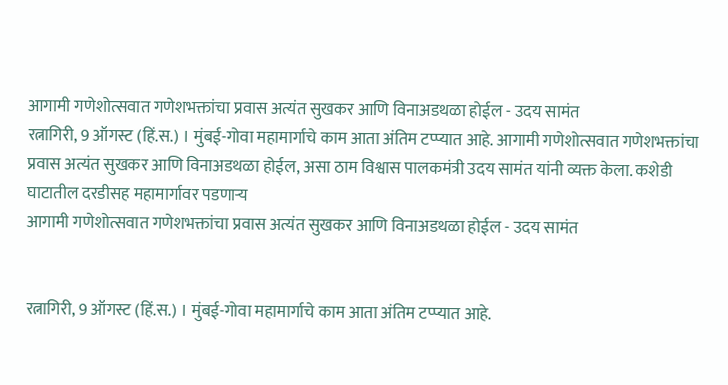आगामी गणेशोत्सवात गणेशभक्तांचा प्रवास अत्यंत सुखकर आणि विनाअडथळा होईल - उदय सामंत
रत्नागिरी, 9 ऑगस्ट (हिं.स.) । मुंबई-गोवा महामार्गाचे काम आता अंतिम टप्प्यात आहे. आगामी गणेशोत्सवात गणेशभक्तांचा प्रवास अत्यंत सुखकर आणि विनाअडथळा होईल, असा ठाम विश्वास पालकमंत्री उदय सामंत यांनी व्यक्त केला. कशेडी घाटातील दरडीसह महामार्गावर पडणाऱ्य
आगामी गणेशोत्सवात गणेशभक्तांचा प्रवास अत्यंत सुखकर आणि विनाअडथळा होईल - उदय सामंत


रत्नागिरी, 9 ऑगस्ट (हिं.स.) । मुंबई-गोवा महामार्गाचे काम आता अंतिम टप्प्यात आहे.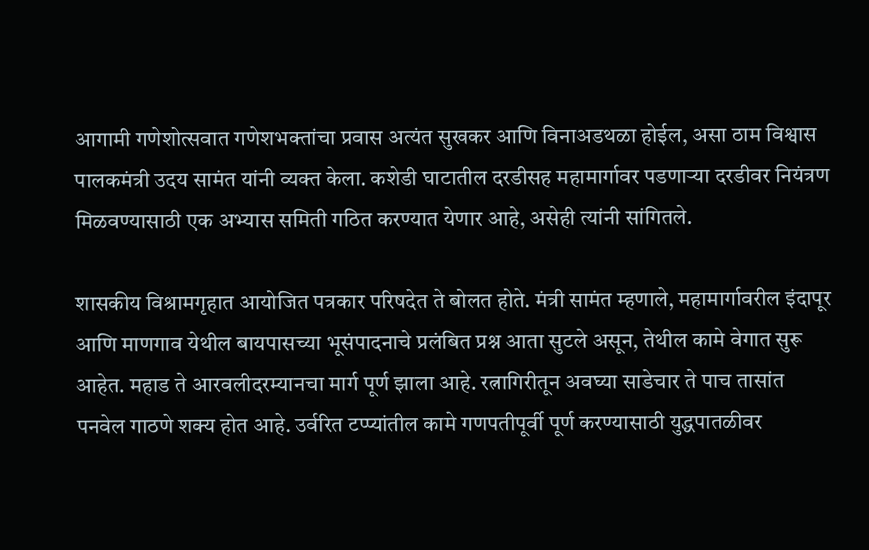आगामी गणेशोत्सवात गणेशभक्तांचा प्रवास अत्यंत सुखकर आणि विनाअडथळा होईल, असा ठाम विश्वास पालकमंत्री उदय सामंत यांनी व्यक्त केला. कशेडी घाटातील दरडीसह महामार्गावर पडणाऱ्या दरडीवर नियंत्रण मिळवण्यासाठी एक अभ्यास समिती गठित करण्यात येणार आहे, असेही त्यांनी सांगितले.

शासकीय विश्रामगृहात आयोजित पत्रकार परिषदेत ते बोलत होते. मंत्री सामंत म्हणाले, महामार्गावरील इंदापूर आणि माणगाव येथील बायपासच्या भूसंपादनाचे प्रलंबित प्रश्न आता सुटले असून, तेथील कामे वेगात सुरू आहेत. महाड ते आरवलीदरम्यानचा मार्ग पूर्ण झाला आहे. रत्नागिरीतून अवघ्या साडेचार ते पाच तासांत पनवेल गाठणे शक्य होत आहे. उर्वरित टप्प्यांतील कामे गणपतीपूर्वी पूर्ण करण्यासाठी युद्धपातळीवर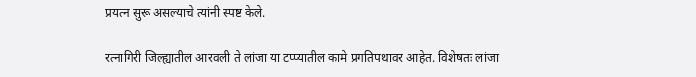प्रयत्न सुरू असल्याचे त्यांनी स्पष्ट केले.

रत्नागिरी जिल्ह्यातील आरवली ते लांजा या टप्प्यातील कामे प्रगतिपथावर आहेत. विशेषतः लांजा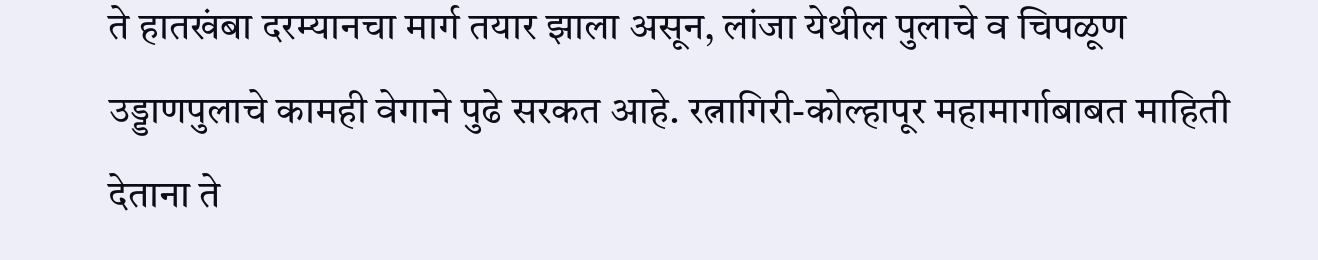ते हातखंबा दरम्यानचा मार्ग तयार झाला असून, लांजा येथील पुलाचे व चिपळूण उड्डाणपुलाचे कामही वेगाने पुढे सरकत आहे. रत्नागिरी-कोल्हापूर महामार्गाबाबत माहिती देताना ते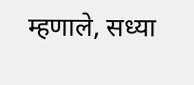म्हणाले, सध्या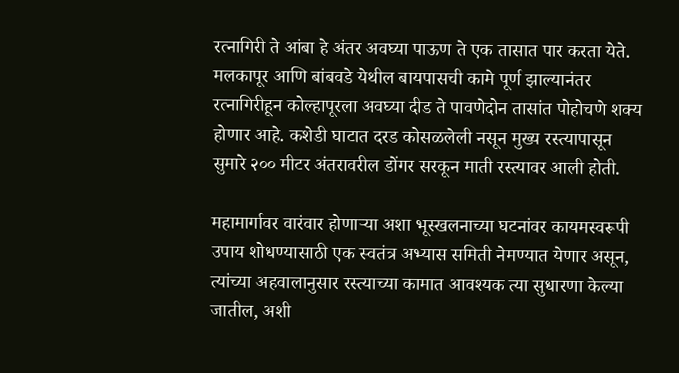रत्नागिरी ते आंबा हे अंतर अवघ्या पाऊण ते एक तासात पार करता येते. मलकापूर आणि बांबवडे येथील बायपासची कामे पूर्ण झाल्यानंतर रत्नागिरीहून कोल्हापूरला अवघ्या दीड ते पावणेदोन तासांत पोहोचणे शक्य होणार आहे. कशेडी घाटात दरड कोसळलेली नसून मुख्य रस्त्यापासून सुमारे २०० मीटर अंतरावरील डोंगर सरकून माती रस्त्यावर आली होती.

महामार्गावर वारंवार होणाऱ्या अशा भूस्खलनाच्या घटनांवर कायमस्वरूपी उपाय शोधण्यासाठी एक स्वतंत्र अभ्यास समिती नेमण्यात येणार असून, त्यांच्या अहवालानुसार रस्त्याच्या कामात आवश्यक त्या सुधारणा केल्या जातील, अशी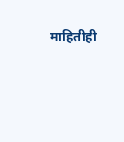माहितीही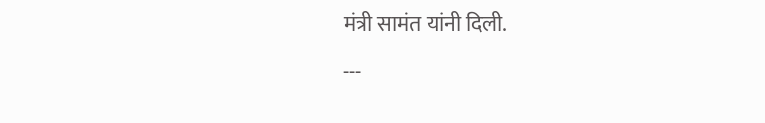मंत्री सामंत यांनी दिली.

---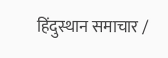हिंदुस्थान समाचार /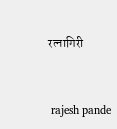रत्नागिरी


 rajesh pande